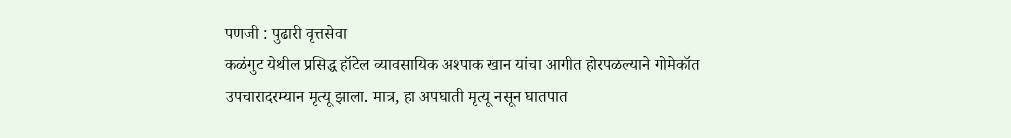पणजी : पुढारी वृत्तसेवा
कळंगुट येथील प्रसिद्ध हॉटेल व्यावसायिक अश्पाक खान यांचा आगीत होरपळल्याने गोमेकॉत उपचारादरम्यान मृत्यू झाला. मात्र, हा अपघाती मृत्यू नसून घातपात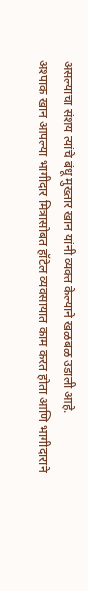असल्याचा संशय त्यांचे बंधू मुख्तार खान यांनी व्यक्त केल्याने खळबळ उडाली आहे.
अश्पाक खान आपल्या भागीदार मित्रासोबत हॉटेल व्यवसायात काम करत होता आणि भागीदाराने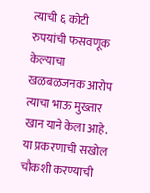त्याची ६ कोटी रुपयांची फसवणूक केल्याचा खळबळजनक आरोप त्याचा भाऊ मुख्तार खान याने केला आहे. या प्रकरणाची सखोल चौकशी करण्याची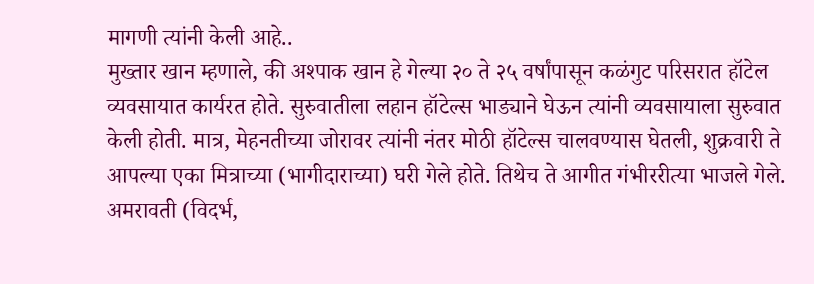मागणी त्यांनी केली आहे..
मुख्तार खान म्हणाले, की अश्पाक खान हे गेल्या २० ते २५ वर्षांपासून कळंगुट परिसरात हॉटेल व्यवसायात कार्यरत होते. सुरुवातीला लहान हॉटेल्स भाड्याने घेऊन त्यांनी व्यवसायाला सुरुवात केली होती. मात्र, मेहनतीच्या जोरावर त्यांनी नंतर मोठी हॉटेल्स चालवण्यास घेतली, शुक्रवारी ते आपल्या एका मित्राच्या (भागीदाराच्या) घरी गेले होते. तिथेच ते आगीत गंभीररीत्या भाजले गेले.
अमरावती (विदर्भ,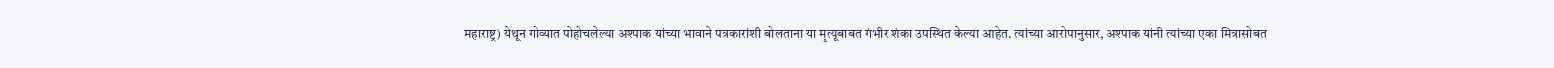महाराष्ट्र) येथून गोव्यात पोहोचलेल्या अश्पाक यांच्या भावाने पत्रकारांशी बोलताना या मृत्यूबाबत गंभीर शंका उपस्थित केल्या आहेत. त्यांच्या आरोपानुसार, अश्पाक यांनी त्यांच्या एका मित्रासोबत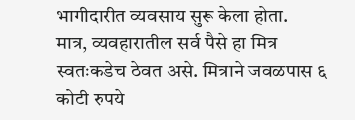भागीदारीत व्यवसाय सुरू केला होता.
मात्र, व्यवहारातील सर्व पैसे हा मित्र स्वतःकडेच ठेवत असे. मित्राने जवळपास ६ कोटी रुपये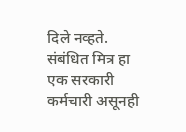दिले नव्हते. संबंधित मित्र हा एक सरकारी कर्मचारी असूनही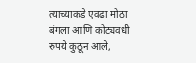त्याच्याकडे एवढा मोठा बंगला आणि कोट्यवधी रुपये कुठून आले,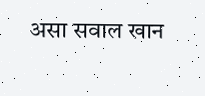असा सवाल खान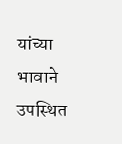यांच्या भावाने उपस्थित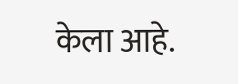केला आहे.